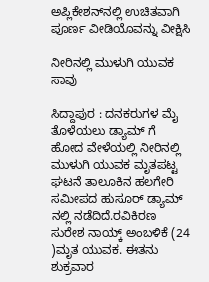ಅಪ್ಲಿಕೇಶನ್‌ನಲ್ಲಿ ಉಚಿತವಾಗಿ ಪೂರ್ಣ ವೀಡಿಯೊವನ್ನು ವೀಕ್ಷಿಸಿ

ನೀರಿನಲ್ಲಿ ಮುಳುಗಿ ಯುವಕ ಸಾವು

ಸಿದ್ದಾಪುರ : ದನಕರುಗಳ ಮೈ ತೊಳೆಯಲು ಡ್ಯಾಮ್ ಗೆ ಹೋದ ವೇಳೆಯಲ್ಲಿ ನೀರಿನಲ್ಲಿ ಮುಳುಗಿ ಯುವಕ ಮೃತಪಟ್ಟ ಘಟನೆ ತಾಲೂಕಿನ ಹಲಗೇರಿ ಸಮೀಪದ ಹುಸೂರ್ ಡ್ಯಾಮ್ ನಲ್ಲಿ ನಡೆದಿದೆ.ರವಿಕಿರಣ ಸುರೇಶ ನಾಯ್ಕ್ ಅಂಬಳಿಕೆ (24 )ಮೃತ ಯುವಕ. ಈತನು ಶುಕ್ರವಾರ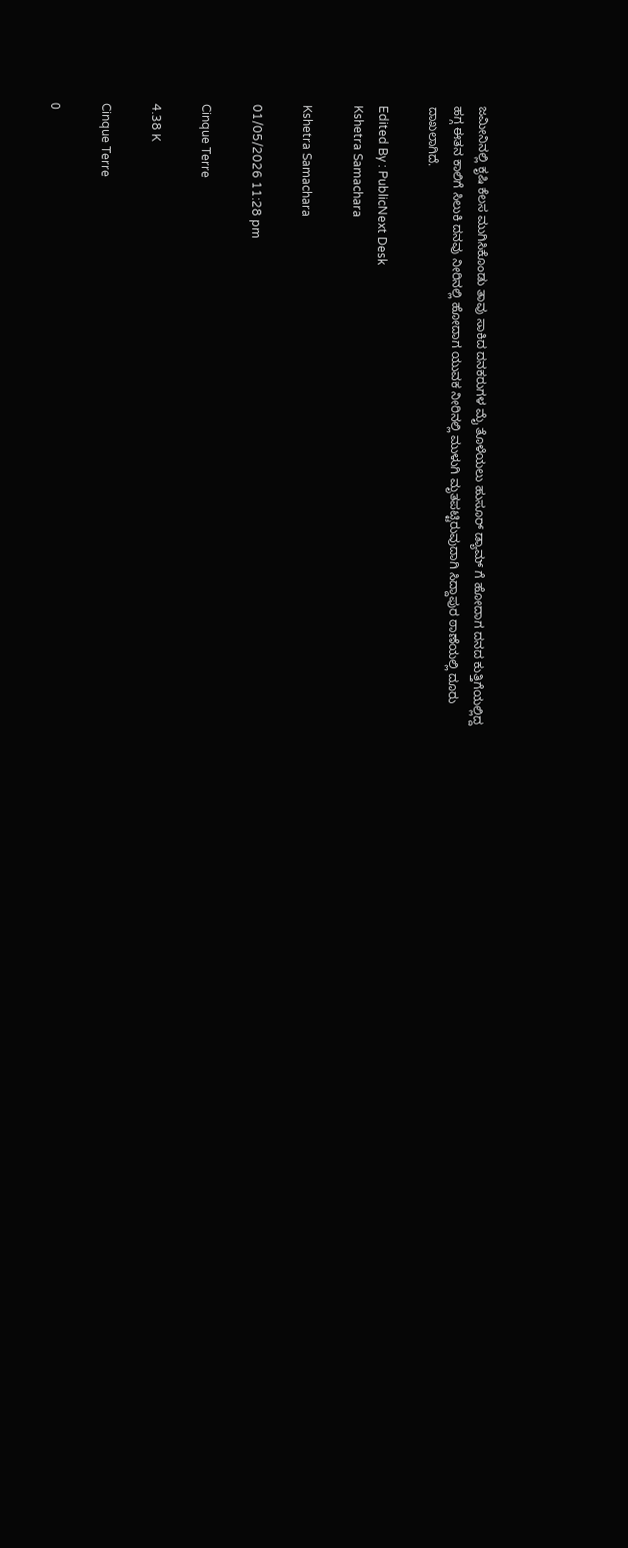ಜಮೀನಿನಲ್ಲಿ ಕೃಷಿ ಕೆಲಸ ಮುಗಿಸಿಕೊಂಡು ತಾವು ಸಾಕಿದ ದನಕರುಗಳ ಮೈ ತೊಳೆಯಲು ಹುಸೂರ್ ಡ್ಯಾಮ್ ಗೆ ಹೋದಾಗ ದನದ ಕುತ್ತಿಗೆಯಲ್ಲಿದ್ದ ಹಗ್ಗ ಈತನ ಕಾಲಿಗೆ ಸಿಲುಕಿ ದನವು ನೀರಿನಲ್ಲಿ ಹೋದಾಗ ಯುವಕ ನೀರಿನಲ್ಲಿ ಮುಳುಗಿ ಮೃತಪಟ್ಟಿರುವುದಾಗಿ ಸಿದ್ದಾಪುರ ಠಾಣೆಯಲ್ಲಿ ದೂರು ದಾಖಲಾಗಿದೆ.

Edited By : PublicNext Desk
Kshetra Samachara

Kshetra Samachara

01/05/2026 11:28 pm

Cinque Terre

4.38 K

Cinque Terre

0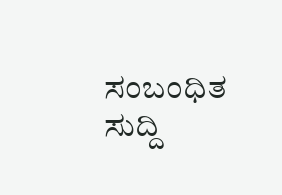ಸಂಬಂಧಿತ ಸುದ್ದಿ